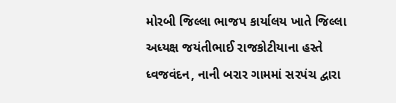મોરબી જિલ્લા ભાજપ કાર્યાલય ખાતે જિલ્લા અધ્યક્ષ જયંતીભાઈ રાજકોટીયાના હસ્તે ધ્વજવંદન, નાની બરાર ગામમાં સરપંચ દ્વારા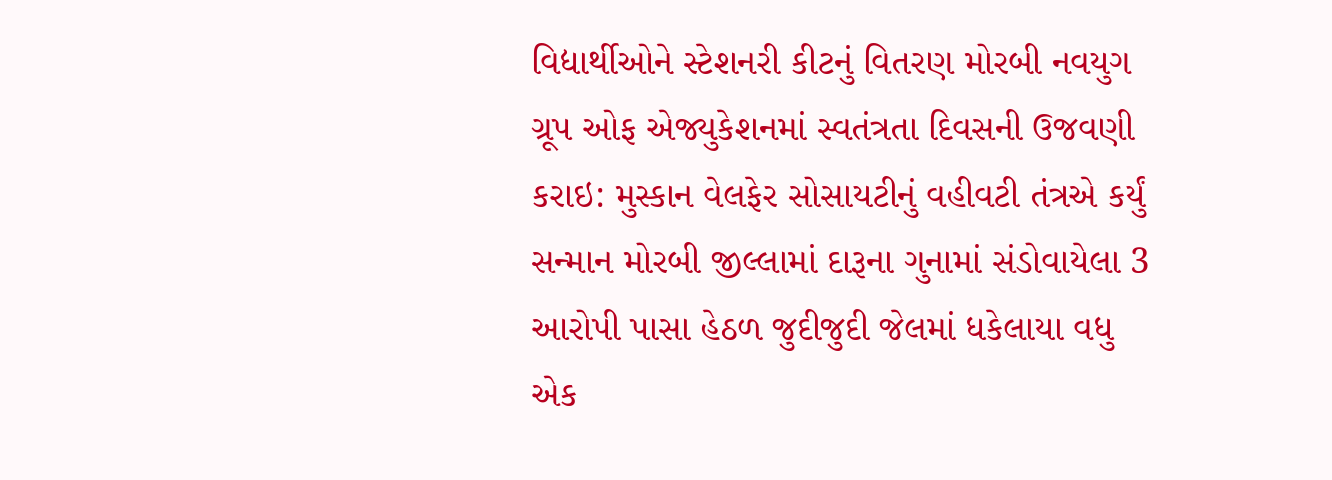વિદ્યાર્થીઓને સ્ટેશનરી કીટનું વિતરણ મોરબી નવયુગ ગ્રૂપ ઓફ એજ્યુકેશનમાં સ્વતંત્રતા દિવસની ઉજવણી કરાઇ: મુસ્કાન વેલફેર સોસાયટીનું વહીવટી તંત્રએ કર્યું સન્માન મોરબી જીલ્લામાં દારૂના ગુનામાં સંડોવાયેલા 3 આરોપી પાસા હેઠળ જુદીજુદી જેલમાં ધકેલાયા વધુ એક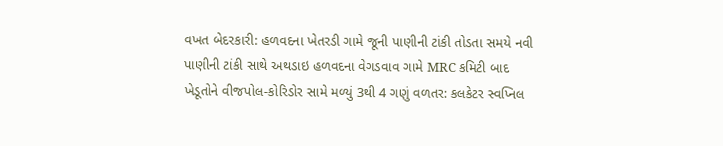વખત બેદરકારી: હળવદના ખેતરડી ગામે જૂની પાણીની ટાંકી તોડતા સમયે નવી પાણીની ટાંકી સાથે અથડાઇ હળવદના વેગડવાવ ગામે MRC કમિટી બાદ ખેડૂતોને વીજપોલ-કોરિડોર સામે મળ્યું 3થી 4 ગણું વળતર: કલકેટર સ્વપ્નિલ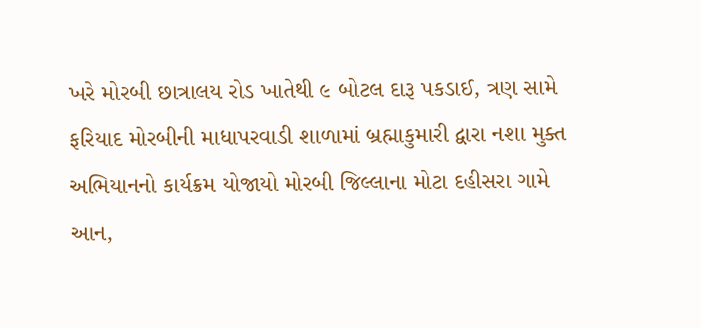ખરે મોરબી છાત્રાલય રોડ ખાતેથી ૯ બોટલ દારૂ પકડાઈ, ત્રણ સામે ફરિયાદ મોરબીની માધાપરવાડી શાળામાં બ્રહ્માકુમારી દ્વારા નશા મુક્ત અભિયાનનો કાર્યક્રમ યોજાયો મોરબી જિલ્લાના મોટા દહીસરા ગામે આન,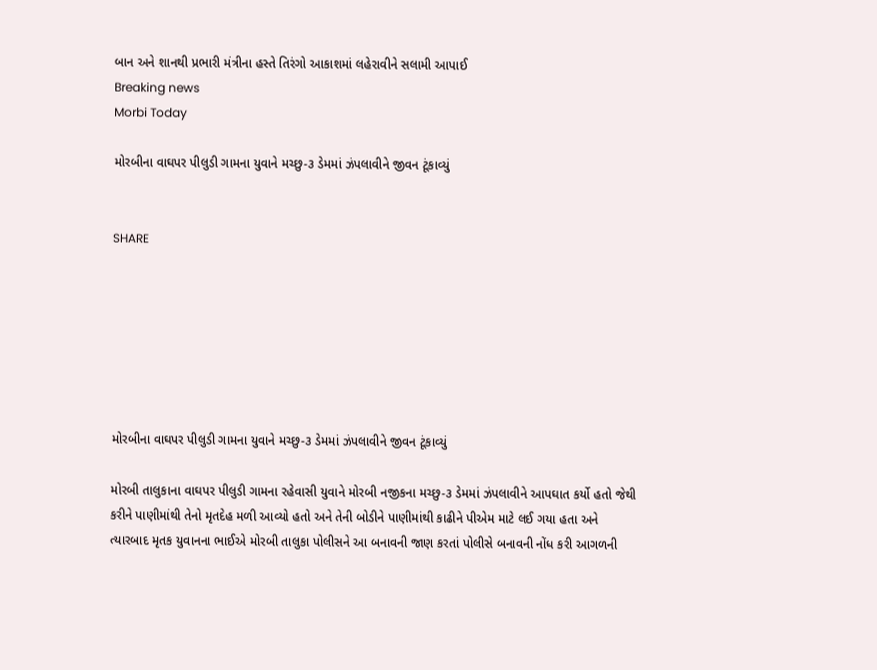બાન અને શાનથી પ્રભારી મંત્રીના હસ્તે તિરંગો આકાશમાં લહેરાવીને સલામી આપાઈ
Breaking news
Morbi Today

મોરબીના વાઘપર પીલુડી ગામના યુવાને મચ્છુ-૩ ડેમમાં ઝંપલાવીને જીવન ટૂંકાવ્યું


SHARE







મોરબીના વાઘપર પીલુડી ગામના યુવાને મચ્છુ-૩ ડેમમાં ઝંપલાવીને જીવન ટૂંકાવ્યું

મોરબી તાલુકાના વાઘપર પીલુડી ગામના રહેવાસી યુવાને મોરબી નજીકના મચ્છુ-૩ ડેમમાં ઝંપલાવીને આપઘાત કર્યો હતો જેથી કરીને પાણીમાંથી તેનો મૃતદેહ મળી આવ્યો હતો અને તેની બોડીને પાણીમાંથી કાઢીને પીએમ માટે લઈ ગયા હતા અને ત્યારબાદ મૃતક યુવાનના ભાઈએ મોરબી તાલુકા પોલીસને આ બનાવની જાણ કરતાં પોલીસે બનાવની નોંધ કરી આગળની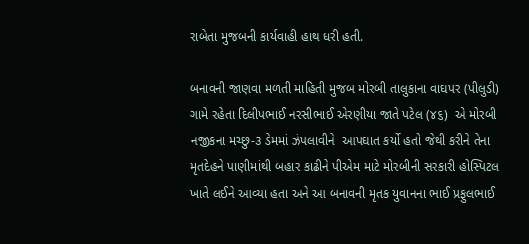રાબેતા મુજબની કાર્યવાહી હાથ ધરી હતી.

બનાવની જાણવા મળતી માહિતી મુજબ મોરબી તાલુકાના વાઘપર (પીલુડી) ગામે રહેતા દિલીપભાઈ નરસીભાઈ એરણીયા જાતે પટેલ (૪૬)  એ મોરબી નજીકના મચ્છુ-૩ ડેમમાં ઝંપલાવીને  આપઘાત કર્યો હતો જેથી કરીને તેના મૃતદેહને પાણીમાંથી બહાર કાઢીને પીએમ માટે મોરબીની સરકારી હોસ્પિટલ ખાતે લઈને આવ્યા હતા અને આ બનાવની મૃતક યુવાનના ભાઈ પ્રફુલભાઈ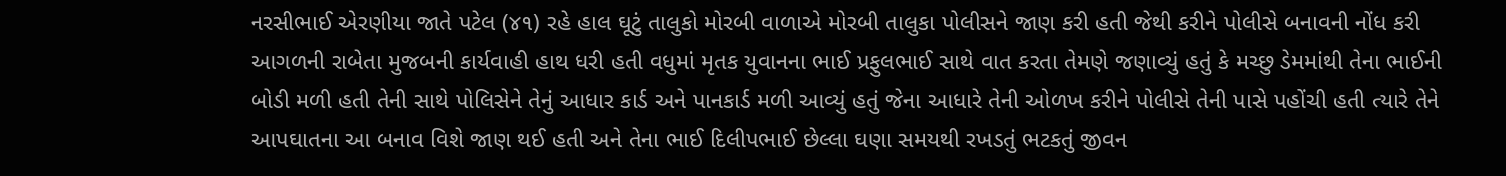નરસીભાઈ એરણીયા જાતે પટેલ (૪૧) રહે હાલ ઘૂટું તાલુકો મોરબી વાળાએ મોરબી તાલુકા પોલીસને જાણ કરી હતી જેથી કરીને પોલીસે બનાવની નોંધ કરી આગળની રાબેતા મુજબની કાર્યવાહી હાથ ધરી હતી વધુમાં મૃતક યુવાનના ભાઈ પ્રફુલભાઈ સાથે વાત કરતા તેમણે જણાવ્યું હતું કે મચ્છુ ડેમમાંથી તેના ભાઈની બોડી મળી હતી તેની સાથે પોલિસેને તેનું આધાર કાર્ડ અને પાનકાર્ડ મળી આવ્યું હતું જેના આધારે તેની ઓળખ કરીને પોલીસે તેની પાસે પહોંચી હતી ત્યારે તેને આપઘાતના આ બનાવ વિશે જાણ થઈ હતી અને તેના ભાઈ દિલીપભાઈ છેલ્લા ઘણા સમયથી રખડતું ભટકતું જીવન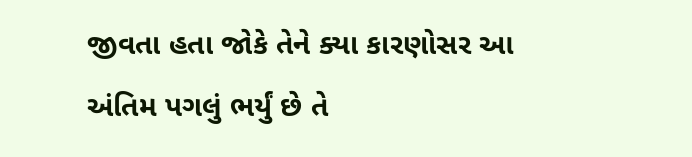જીવતા હતા જોકે તેને ક્યા કારણોસર આ અંતિમ પગલું ભર્યું છે તે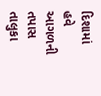દિશામાં હવે આગળની તપાસ તાલુકા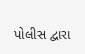પોલીસ દ્વારા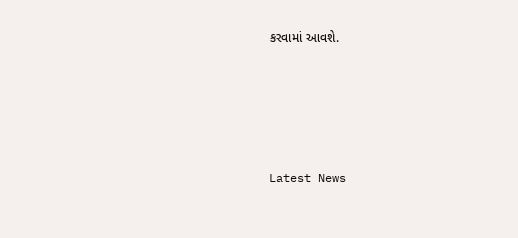કરવામાં આવશે.






Latest News